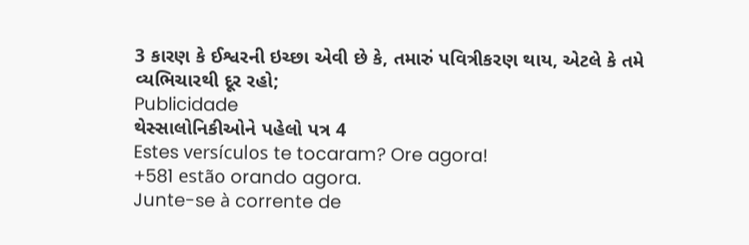3 કારણ કે ઈશ્વરની ઇચ્છા એવી છે કે, તમારું પવિત્રીકરણ થાય, એટલે કે તમે વ્યભિચારથી દૂર રહો;
Publicidade
થેસ્સાલોનિકીઓને પહેલો પત્ર 4
Estes versículos te tocaram? Ore agora!
+581 estão orando agora.
Junte-se à corrente de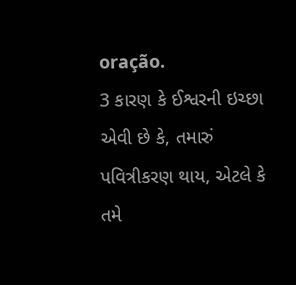oração.
3 કારણ કે ઈશ્વરની ઇચ્છા એવી છે કે, તમારું પવિત્રીકરણ થાય, એટલે કે તમે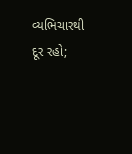વ્યભિચારથી દૂર રહો;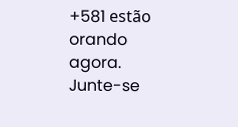+581 estão orando agora.
Junte-se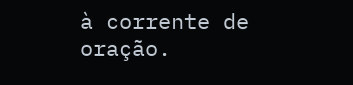à corrente de oração.